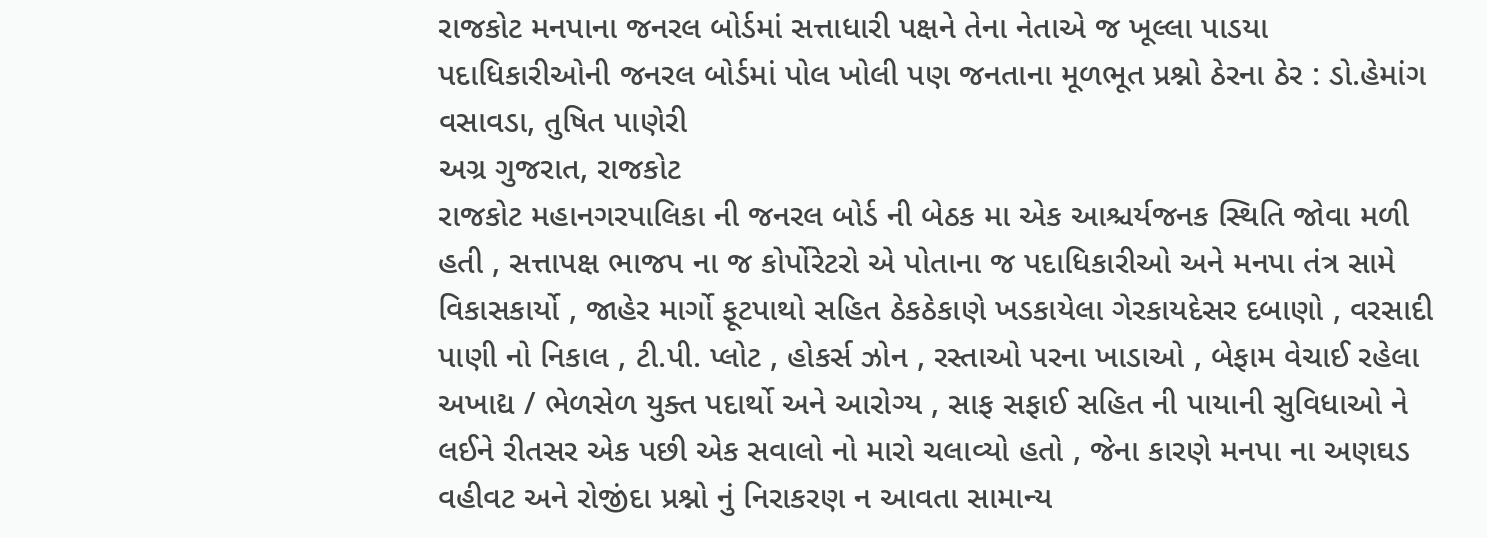રાજકોટ મનપાના જનરલ બોર્ડમાં સત્તાધારી પક્ષને તેના નેતાએ જ ખૂલ્લા પાડયા
પદાધિકારીઓની જનરલ બોર્ડમાં પોલ ખોલી પણ જનતાના મૂળભૂત પ્રશ્નો ઠેરના ઠેર : ડો.હેમાંગ વસાવડા, તુષિત પાણેરી
અગ્ર ગુજરાત, રાજકોટ
રાજકોટ મહાનગરપાલિકા ની જનરલ બોર્ડ ની બેઠક મા એક આશ્ચર્યજનક સ્થિતિ જોવા મળી હતી , સત્તાપક્ષ ભાજપ ના જ કોર્પોરેટરો એ પોતાના જ પદાધિકારીઓ અને મનપા તંત્ર સામે વિકાસકાર્યો , જાહેર માર્ગો ફૂટપાથો સહિત ઠેકઠેકાણે ખડકાયેલા ગેરકાયદેસર દબાણો , વરસાદી પાણી નો નિકાલ , ટી.પી. પ્લોટ , હોકર્સ ઝોન , રસ્તાઓ પરના ખાડાઓ , બેફામ વેચાઈ રહેલા અખાદ્ય / ભેળસેળ યુક્ત પદાર્થો અને આરોગ્ય , સાફ સફાઈ સહિત ની પાયાની સુવિધાઓ ને લઈને રીતસર એક પછી એક સવાલો નો મારો ચલાવ્યો હતો , જેના કારણે મનપા ના અણઘડ વહીવટ અને રોજીંદા પ્રશ્નો નું નિરાકરણ ન આવતા સામાન્ય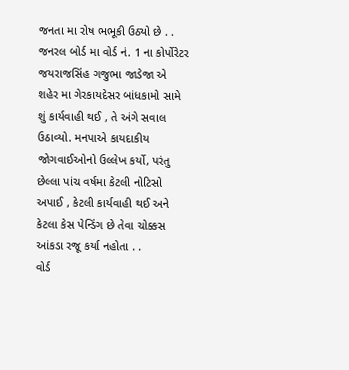જનતા મા રોષ ભભૂકી ઉઠ્યો છે . .
જનરલ બોર્ડ મા વોર્ડ નં. 1 ના કોર્પોરેટર જયરાજસિંહ ગજુભા જાડેજા એ શહેર મા ગેરકાયદેસર બાંધકામો સામે શું કાર્યવાહી થઈ , તે અંગે સવાલ ઉઠાવ્યો. મનપાએ કાયદાકીય જોગવાઈઓનો ઉલ્લેખ કર્યો, પરંતુ છેલ્લા પાંચ વર્ષમા કેટલી નોટિસો અપાઈ , કેટલી કાર્યવાહી થઈ અને કેટલા કેસ પેન્ડિંગ છે તેવા ચોક્કસ આંકડા રજૂ કર્યા નહોતા . .
વોર્ડ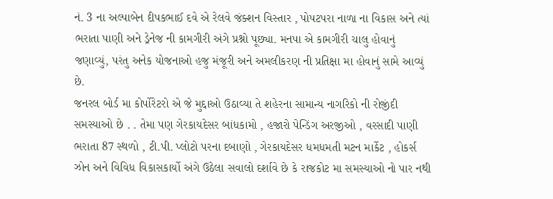નં. 3 ના અલ્પાબેન દીપકભાઈ દવે એ રેલવે જંક્શન વિસ્તાર , પોપટપરા નાળા ના વિકાસ અને ત્યાં ભરાતા પાણી અને ડ્રેનેજ ની કામગીરી અંગે પ્રશ્નો પૂછ્યા. મનપા એ કામગીરી ચાલુ હોવાનું જણાવ્યું, પરંતુ અનેક યોજનાઓ હજુ મંજૂરી અને અમલીકરણ ની પ્રતિક્ષા મા હોવાનું સામે આવ્યું છે.
જનરલ બોર્ડ મા કોર્પોરેટરો એ જે મુદ્દાઓ ઉઠાવ્યા તે શહેરના સામાન્ય નાગરિકો ની રોજીંદી સમસ્યાઓ છે . . તેમા પણ ગેરકાયદેસર બાંધકામો , હજારો પેન્ડિંગ અરજીઓ , વરસાદી પાણી ભરાતા 87 સ્થળો , ટી.પી. પ્લોટો પરના દબાણો , ગેરકાયદેસર ધમધમતી મટન માર્કેટ , હોકર્સ ઝોન અને વિવિધ વિકાસકાર્યો અંગે ઉઠેલા સવાલો દર્શાવે છે કે રાજકોટ મા સમસ્યાઓ નો પાર નથી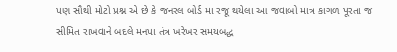પણ સૌથી મોટો પ્રશ્ન એ છે કે જનરલ બોર્ડ મા રજૂ થયેલા આ જવાબો માત્ર કાગળ પૂરતા જ સીમિત રાખવાને બદલે મનપા તંત્ર ખરેખર સમયબદ્ધ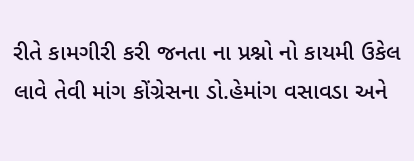રીતે કામગીરી કરી જનતા ના પ્રશ્નો નો કાયમી ઉકેલ લાવે તેવી માંગ કોંગ્રેસના ડો.હેમાંગ વસાવડા અને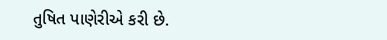તુષિત પાણેરીએ કરી છે.